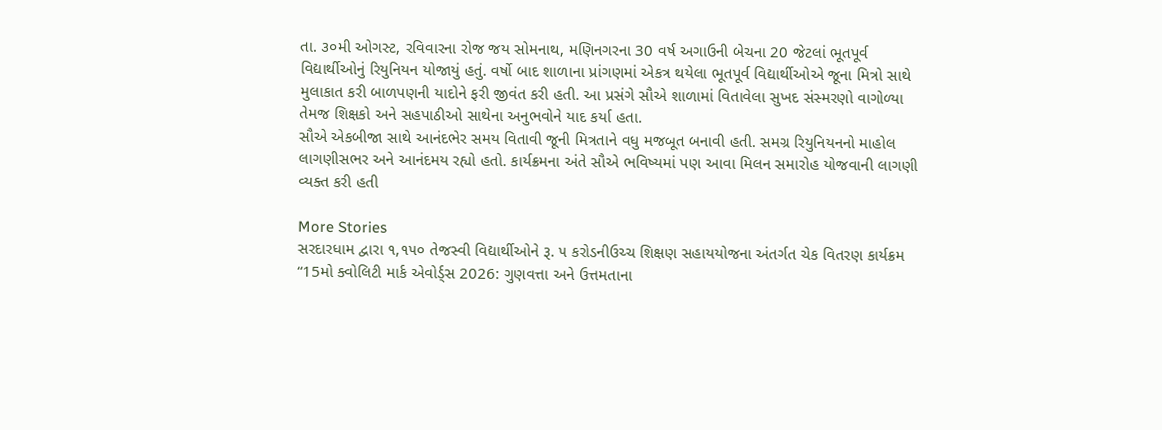તા. ૩૦મી ઓગસ્ટ, રવિવારના રોજ જય સોમનાથ, મણિનગરના 30 વર્ષ અગાઉની બેચના 20 જેટલાં ભૂતપૂર્વ વિદ્યાર્થીઓનું રિયુનિયન યોજાયું હતું. વર્ષો બાદ શાળાના પ્રાંગણમાં એકત્ર થયેલા ભૂતપૂર્વ વિદ્યાર્થીઓએ જૂના મિત્રો સાથે મુલાકાત કરી બાળપણની યાદોને ફરી જીવંત કરી હતી. આ પ્રસંગે સૌએ શાળામાં વિતાવેલા સુખદ સંસ્મરણો વાગોળ્યા તેમજ શિક્ષકો અને સહપાઠીઓ સાથેના અનુભવોને યાદ કર્યા હતા.
સૌએ એકબીજા સાથે આનંદભેર સમય વિતાવી જૂની મિત્રતાને વધુ મજબૂત બનાવી હતી. સમગ્ર રિયુનિયનનો માહોલ લાગણીસભર અને આનંદમય રહ્યો હતો. કાર્યક્રમના અંતે સૌએ ભવિષ્યમાં પણ આવા મિલન સમારોહ યોજવાની લાગણી વ્યક્ત કરી હતી

More Stories
સરદારધામ દ્વારા ૧,૧૫૦ તેજસ્વી વિદ્યાર્થીઓને રૂ. ૫ કરોડનીઉચ્ચ શિક્ષણ સહાયયોજના અંતર્ગત ચેક વિતરણ કાર્યક્રમ
“15મો ક્વોલિટી માર્ક એવોર્ડ્સ 2026: ગુણવત્તા અને ઉત્તમતાના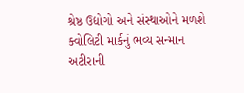શ્રેષ્ઠ ઉદ્યોગો અને સંસ્થાઓને મળશે ક્વોલિટી માર્કનું ભવ્ય સન્માન
અટીરાની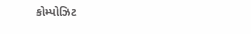કોમ્પોઝિટ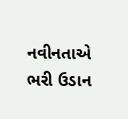નવીનતાએ ભરી ઉડાન